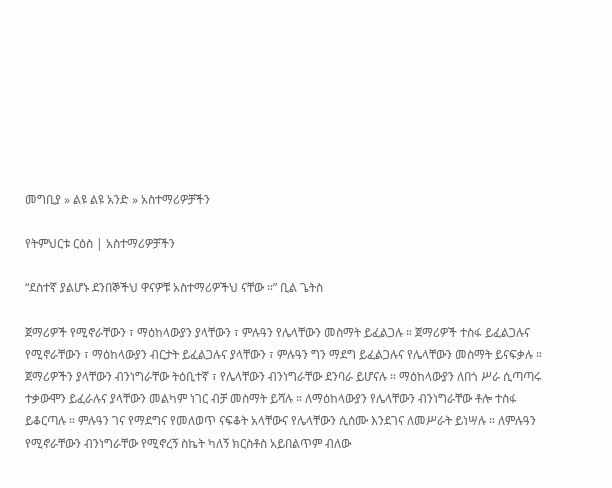መግቢያ » ልዩ ልዩ አንድ » አስተማሪዎቻችን

የትምህርቱ ርዕስ | አስተማሪዎቻችን

“ደስተኛ ያልሆኑ ደንበኞችህ ዋናዎቹ አስተማሪዎችህ ናቸው ።” ቢል ጌትስ

ጀማሪዎች የሚኖራቸውን ፣ ማዕከላውያን ያላቸውን ፣ ምሉዓን የሌላቸውን መስማት ይፈልጋሉ ። ጀማሪዎች ተስፋ ይፈልጋሉና የሚኖራቸውን ፣ ማዕከላውያን ብርታት ይፈልጋሉና ያላቸውን ፣ ምሉዓን ግን ማደግ ይፈልጋሉና የሌላቸውን መስማት ይናፍቃሉ ። ጀማሪዎችን ያላቸውን ብንነግራቸው ትዕቢተኛ ፣ የሌላቸውን ብንነግራቸው ደንባራ ይሆናሉ ። ማዕከላውያን ለበጎ ሥራ ሲጣጣሩ ተቃውሞን ይፈራሉና ያላቸውን መልካም ነገር ብቻ መስማት ይሻሉ ። ለማዕከላውያን የሌላቸውን ብንነግራቸው ቶሎ ተስፋ ይቆርጣሉ ። ምሉዓን ገና የማደግና የመለወጥ ናፍቆት አላቸውና የሌላቸውን ሲሰሙ እንደገና ለመሥራት ይነሣሉ ። ለምሉዓን የሚኖራቸውን ብንነግራቸው የሚኖረኝ ስኬት ካለኝ ክርስቶስ አይበልጥም ብለው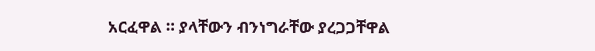አርፈዋል ። ያላቸውን ብንነግራቸው ያረጋጋቸዋል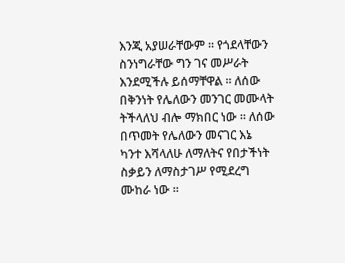እንጂ አያሠራቸውም ። የጎደላቸውን ስንነግራቸው ግን ገና መሥራት እንደሚችሉ ይሰማቸዋል ። ለሰው በቅንነት የሌለውን መንገር መሙላት ትችላለህ ብሎ ማክበር ነው ። ለሰው በጥመት የሌለውን መናገር እኔ ካንተ እሻላለሁ ለማለትና የበታችነት ስቃይን ለማስታገሥ የሚደረግ ሙከራ ነው ።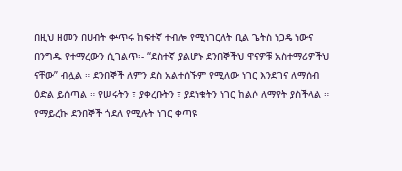በዚህ ዘመን በሀብት ቍጥሩ ከፍተኛ ተብሎ የሚነገርለት ቢል ጌትስ ነጋዴ ነውና በንግዱ የተማረውን ሲገልጥ፡- “ደስተኛ ያልሆኑ ደንበኞችህ ዋናዎቹ አስተማሪዎችህ ናቸው” ብሏል ። ደንበኞች ለምን ደስ አልተሰኙም የሚለው ነገር እንደገና ለማሰብ ዕድል ይሰጣል ። የሠሩትን ፣ ያቀረቡትን ፣ ያደነቁትን ነገር ከልሶ ለማየት ያስችላል ። የማይረኩ ደንበኞች ጎደለ የሚሉት ነገር ቀጣዩ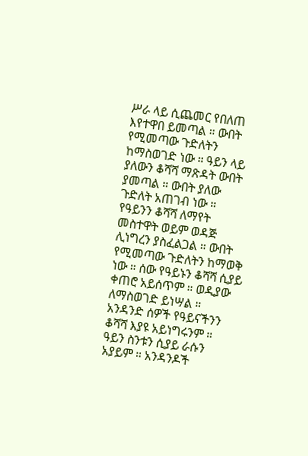ሥራ ላይ ሲጨመር የበለጠ እየተዋበ ይመጣል ። ውበት የሚመጣው ጉድለትን ከማስወገድ ነው ። ዓይን ላይ ያለውን ቆሻሻ ማጽዳት ውበት ያመጣል ። ውበት ያለው ጉድለት አጠገብ ነው ። የዓይንን ቆሻሻ ለማየት መስተዋት ወይም ወዳጅ ሊነግረን ያስፈልጋል ። ውበት የሚመጣው ጉድለትን ከማወቅ ነው ። ሰው የዓይኑን ቆሻሻ ሲያይ ቀጠሮ አይሰጥም ። ወዲያው ለማስወገድ ይነሣል ። አንዳንድ ሰዎች የዓይናችንን ቆሻሻ እያዩ አይነግሩንም ። ዓይን ስንቱን ሲያይ ራሱን አያይም ። አንዳንዶች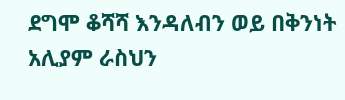ደግሞ ቆሻሻ እንዳለብን ወይ በቅንነት አሊያም ራስህን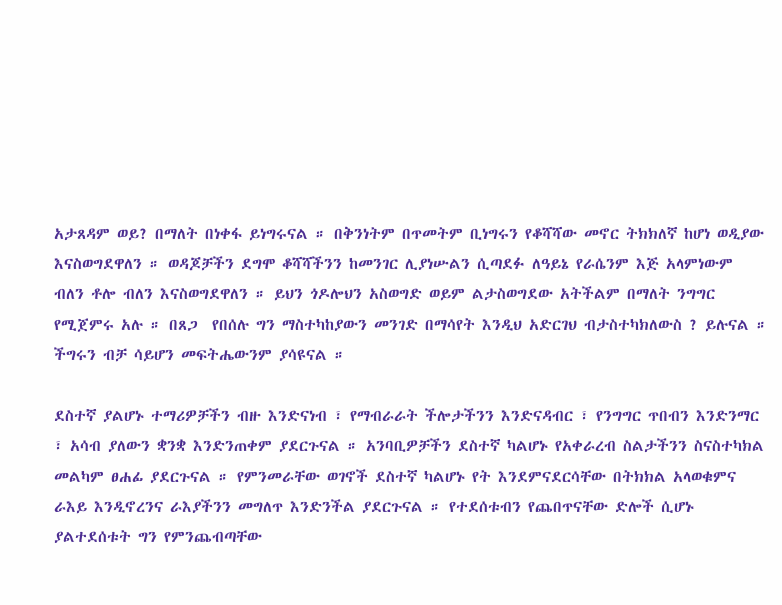አታጸዳም ወይ? በማለት በነቀፋ ይነግሩናል ። በቅንነትም በጥመትም ቢነግሩን የቆሻሻው መኖር ትክክለኛ ከሆነ ወዲያው እናስወግደዋለን ። ወዳጆቻችን ደግሞ ቆሻሻችንን ከመንገር ሊያነሡልን ሲጣደፉ ለዓይኔ የራሴንም እጅ አላምነውም ብለን ቶሎ ብለን እናስወግደዋለን ። ይህን ጎዶሎህን አስወግድ ወይም ልታስወግደው አትችልም በማለት ንግግር የሚጀምሩ አሉ ። በጸጋ  የበሰሉ ግን ማስተካከያውን መንገድ በማሳየት እንዲህ አድርገህ ብታስተካክለውስ ? ይሉናል ። ችግሩን ብቻ ሳይሆን መፍትሔውንም ያሳዩናል ።

ደስተኛ ያልሆኑ ተማሪዎቻችን ብዙ እንድናነብ ፣ የማብራራት ችሎታችንን እንድናዳብር ፣ የንግግር ጥበብን እንድንማር ፣ አሳብ ያለውን ቋንቋ እንድንጠቀም ያደርጉናል ። አንባቢዎቻችን ደስተኛ ካልሆኑ የአቀራረብ ስልታችንን ስናስተካክል መልካም ፀሐፊ ያደርጉናል ። የምንመራቸው ወገኖች ደስተኛ ካልሆኑ የት እንደምናደርሳቸው በትክክል አላወቁምና ራእይ እንዲኖረንና ራእያችንን መግለጥ እንድንችል ያደርጉናል ። የተደሰቱብን የጨበጥናቸው ድሎች ሲሆኑ ያልተደሰቱት ግን የምንጨብጣቸው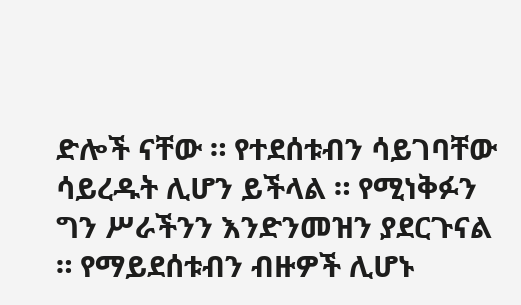ድሎች ናቸው ። የተደሰቱብን ሳይገባቸው ሳይረዱት ሊሆን ይችላል ። የሚነቅፉን ግን ሥራችንን እንድንመዝን ያደርጉናል ። የማይደሰቱብን ብዙዎች ሊሆኑ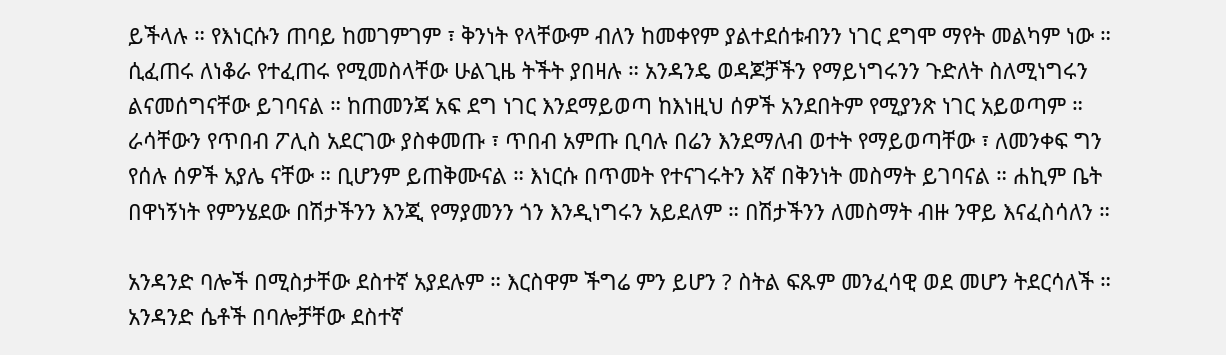ይችላሉ ። የእነርሱን ጠባይ ከመገምገም ፣ ቅንነት የላቸውም ብለን ከመቀየም ያልተደሰቱብንን ነገር ደግሞ ማየት መልካም ነው ። ሲፈጠሩ ለነቆራ የተፈጠሩ የሚመስላቸው ሁልጊዜ ትችት ያበዛሉ ። አንዳንዴ ወዳጆቻችን የማይነግሩንን ጉድለት ስለሚነግሩን ልናመሰግናቸው ይገባናል ። ከጠመንጃ አፍ ደግ ነገር እንደማይወጣ ከእነዚህ ሰዎች አንደበትም የሚያንጽ ነገር አይወጣም ። ራሳቸውን የጥበብ ፖሊስ አደርገው ያስቀመጡ ፣ ጥበብ አምጡ ቢባሉ በሬን እንደማለብ ወተት የማይወጣቸው ፣ ለመንቀፍ ግን የሰሉ ሰዎች አያሌ ናቸው ። ቢሆንም ይጠቅሙናል ። እነርሱ በጥመት የተናገሩትን እኛ በቅንነት መስማት ይገባናል ። ሐኪም ቤት በዋነኝነት የምንሄደው በሽታችንን እንጂ የማያመንን ጎን እንዲነግሩን አይደለም ። በሽታችንን ለመስማት ብዙ ንዋይ እናፈስሳለን ።

አንዳንድ ባሎች በሚስታቸው ደስተኛ አያደሉም ። እርስዋም ችግሬ ምን ይሆን ? ስትል ፍጹም መንፈሳዊ ወደ መሆን ትደርሳለች ። አንዳንድ ሴቶች በባሎቻቸው ደስተኛ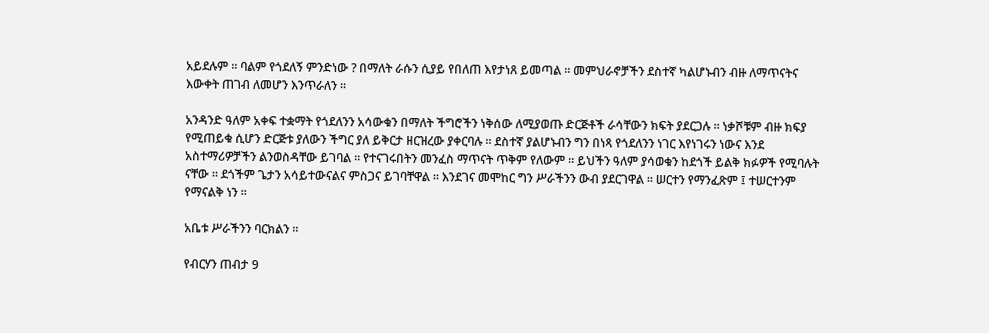አይደሉም ። ባልም የጎደለኝ ምንድነው ? በማለት ራሱን ሲያይ የበለጠ እየታነጸ ይመጣል ። መምህራኖቻችን ደስተኛ ካልሆኑብን ብዙ ለማጥናትና እውቀት ጠገብ ለመሆን እንጥራለን ።

አንዳንድ ዓለም አቀፍ ተቋማት የጎደለንን አሳውቁን በማለት ችግሮችን ነቅሰው ለሚያወጡ ድርጅቶች ራሳቸውን ክፍት ያደርጋሉ ። ነቃሾቹም ብዙ ክፍያ የሚጠይቁ ሲሆን ድርጅቱ ያለውን ችግር ያለ ይቅርታ ዘርዝረው ያቀርባሉ ። ደስተኛ ያልሆኑብን ግን በነጻ የጎደለንን ነገር እየነገሩን ነውና እንደ አስተማሪዎቻችን ልንወስዳቸው ይገባል ። የተናገሩበትን መንፈስ ማጥናት ጥቅም የለውም ። ይህችን ዓለም ያሳወቁን ከደጎች ይልቅ ክፉዎች የሚባሉት ናቸው ። ደጎችም ጌታን አሳይተውናልና ምስጋና ይገባቸዋል ። እንደገና መሞከር ግን ሥራችንን ውብ ያደርገዋል ። ሠርተን የማንፈጽም ፤ ተሠርተንም የማናልቅ ነን ።

አቤቱ ሥራችንን ባርክልን ።

የብርሃን ጠብታ 9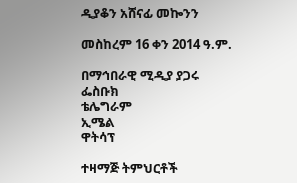ዲያቆን አሸናፊ መኰንን

መስከረም 16 ቀን 2014 ዓ.ም.

በማኅበራዊ ሚዲያ ያጋሩ
ፌስቡክ
ቴሌግራም
ኢሜል
ዋትሳፕ

ተዛማጅ ትምህርቶች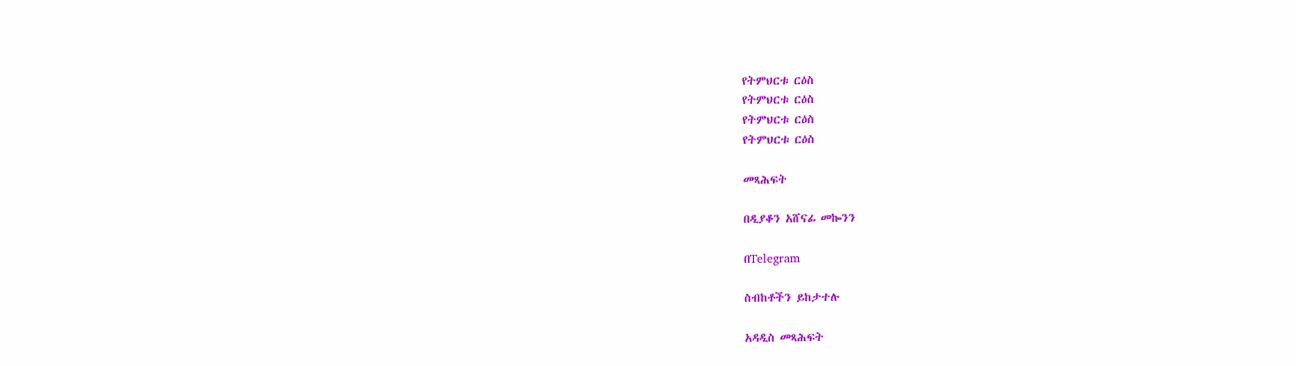የትምህርቱ ርዕስ
የትምህርቱ ርዕስ
የትምህርቱ ርዕስ
የትምህርቱ ርዕስ

መጻሕፍት

በዲያቆን አሸናፊ መኰንን

በTelegram

ስብከቶችን ይከታተሉ

አዳዲስ መጻሕፍት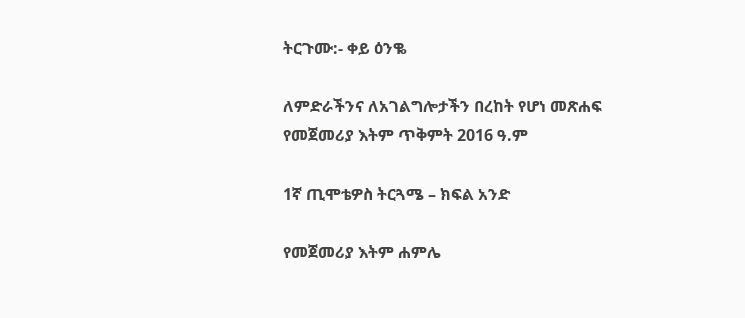ትርጉሙ:- ቀይ ዕንቈ

ለምድራችንና ለአገልግሎታችን በረከት የሆነ መጽሐፍ
የመጀመሪያ እትም ጥቅምት 2016 ዓ.ም

1ኛ ጢሞቴዎስ ትርጓሜ – ክፍል አንድ

የመጀመሪያ እትም ሐምሌ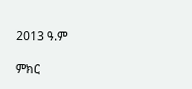2013 ዓ.ም

ምክር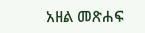አዘል መጽሐፍ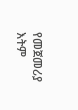የመጀመሪያ እትም